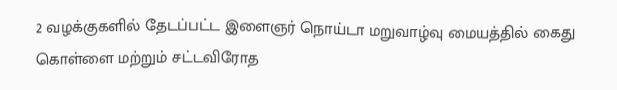2 வழக்குகளில் தேடப்பட்ட இளைஞர் நொய்டா மறுவாழ்வு மையத்தில் கைது
கொள்ளை மற்றும் சட்டவிரோத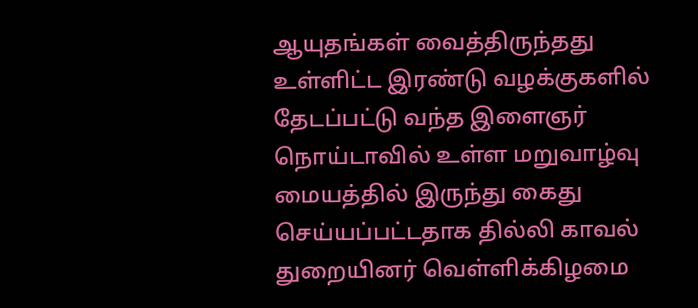ஆயுதங்கள் வைத்திருந்தது உள்ளிட்ட இரண்டு வழக்குகளில் தேடப்பட்டு வந்த இளைஞர் நொய்டாவில் உள்ள மறுவாழ்வு மையத்தில் இருந்து கைது செய்யப்பட்டதாக தில்லி காவல் துறையினர் வெள்ளிக்கிழமை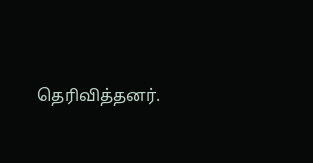தெரிவித்தனர்.